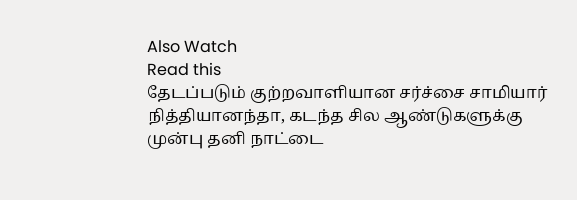Also Watch
Read this
தேடப்படும் குற்றவாளியான சர்ச்சை சாமியார் நித்தியானந்தா, கடந்த சில ஆண்டுகளுக்கு முன்பு தனி நாட்டை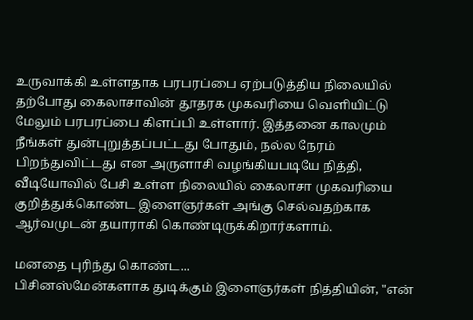உருவாக்கி உள்ளதாக பரபரப்பை ஏற்படுத்திய நிலையில் தற்போது கைலாசாவின் தூதரக முகவரியை வெளியிட்டு மேலும் பரபரப்பை கிளப்பி உள்ளார். இத்தனை காலமும் நீங்கள் துன்புறுத்தப்பட்டது போதும், நல்ல நேரம் பிறந்துவிட்டது என அருளாசி வழங்கியபடியே நித்தி, வீடியோவில் பேசி உள்ள நிலையில் கைலாசா முகவரியை குறித்துக்கொண்ட இளைஞர்கள் அங்கு செல்வதற்காக ஆர்வமுடன் தயாராகி கொண்டிருக்கிறார்களாம்.

மனதை புரிந்து கொண்ட...
பிசினஸ்மேன்களாக துடிக்கும் இளைஞர்கள் நித்தியின், "என்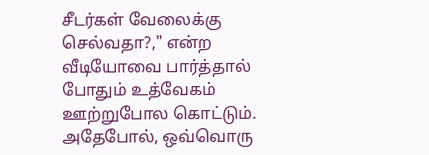சீடர்கள் வேலைக்கு செல்வதா?," என்ற வீடியோவை பார்த்தால் போதும் உத்வேகம் ஊற்றுபோல கொட்டும்.
அதேபோல், ஒவ்வொரு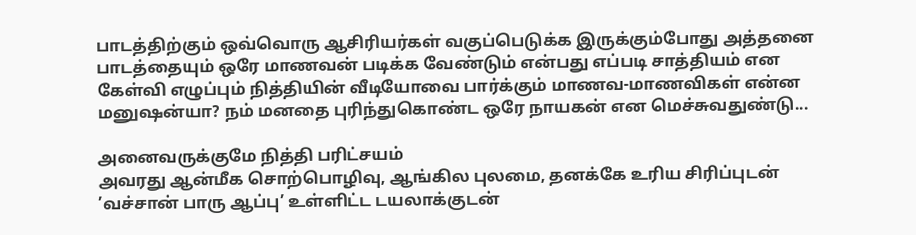பாடத்திற்கும் ஒவ்வொரு ஆசிரியர்கள் வகுப்பெடுக்க இருக்கும்போது அத்தனை பாடத்தையும் ஒரே மாணவன் படிக்க வேண்டும் என்பது எப்படி சாத்தியம் என கேள்வி எழுப்பும் நித்தியின் வீடியோவை பார்க்கும் மாணவ-மாணவிகள் என்ன மனுஷன்யா? நம் மனதை புரிந்துகொண்ட ஒரே நாயகன் என மெச்சுவதுண்டு...

அனைவருக்குமே நித்தி பரிட்சயம்
அவரது ஆன்மீக சொற்பொழிவு, ஆங்கில புலமை, தனக்கே உரிய சிரிப்புடன் ’வச்சான் பாரு ஆப்பு’ உள்ளிட்ட டயலாக்குடன்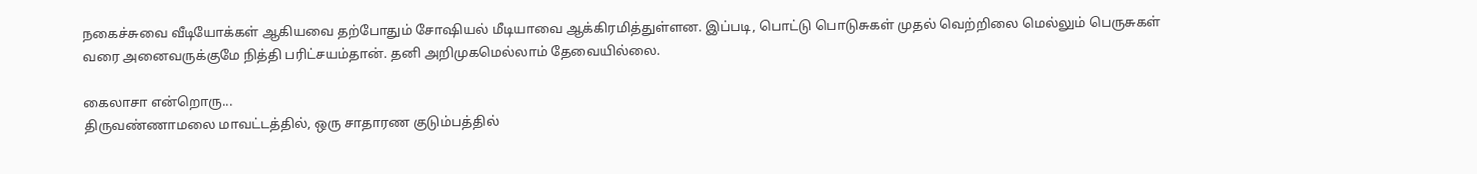நகைச்சுவை வீடியோக்கள் ஆகியவை தற்போதும் சோஷியல் மீடியாவை ஆக்கிரமித்துள்ளன. இப்படி, பொட்டு பொடுசுகள் முதல் வெற்றிலை மெல்லும் பெருசுகள் வரை அனைவருக்குமே நித்தி பரிட்சயம்தான். தனி அறிமுகமெல்லாம் தேவையில்லை.

கைலாசா என்றொரு...
திருவண்ணாமலை மாவட்டத்தில், ஒரு சாதாரண குடும்பத்தில்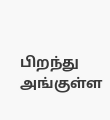பிறந்து அங்குள்ள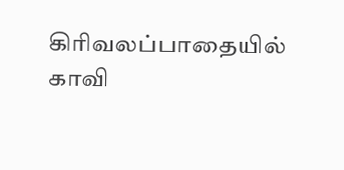கிரிவலப்பாதையில் காவி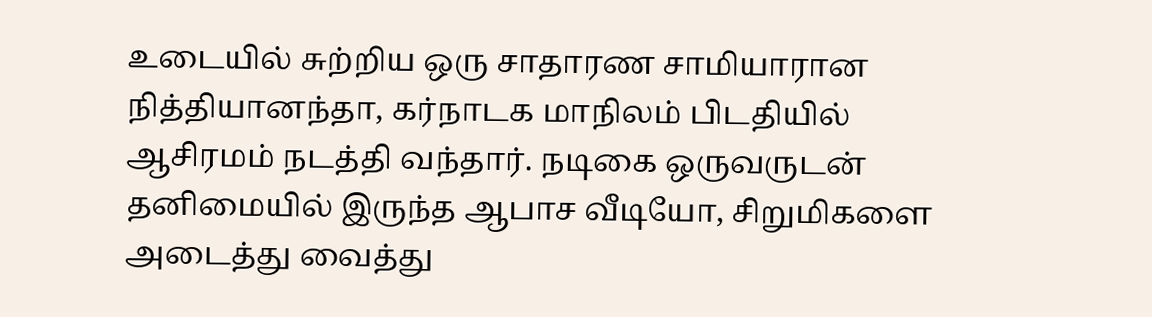உடையில் சுற்றிய ஒரு சாதாரண சாமியாரான நித்தியானந்தா, கர்நாடக மாநிலம் பிடதியில் ஆசிரமம் நடத்தி வந்தார். நடிகை ஒருவருடன் தனிமையில் இருந்த ஆபாச வீடியோ, சிறுமிகளை அடைத்து வைத்து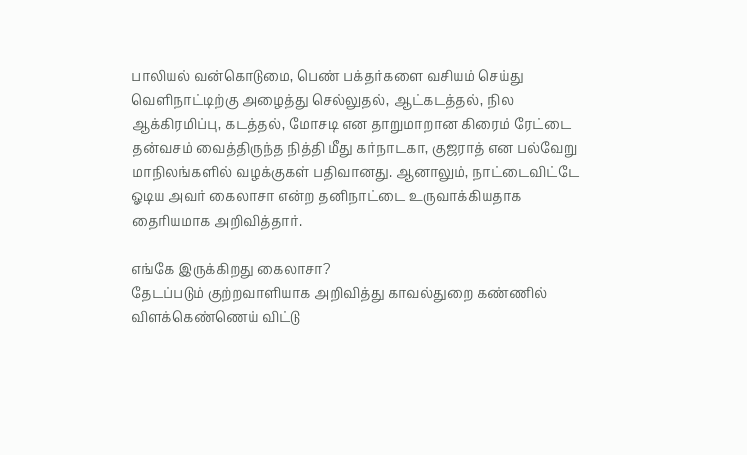பாலியல் வன்கொடுமை, பெண் பக்தர்களை வசியம் செய்து வெளிநாட்டிற்கு அழைத்து செல்லுதல், ஆட்கடத்தல், நில ஆக்கிரமிப்பு, கடத்தல், மோசடி என தாறுமாறான கிரைம் ரேட்டை தன்வசம் வைத்திருந்த நித்தி மீது கர்நாடகா, குஜராத் என பல்வேறு மாநிலங்களில் வழக்குகள் பதிவானது. ஆனாலும், நாட்டைவிட்டே ஓடிய அவர் கைலாசா என்ற தனிநாட்டை உருவாக்கியதாக தைரியமாக அறிவித்தார்.

எங்கே இருக்கிறது கைலாசா?
தேடப்படும் குற்றவாளியாக அறிவித்து காவல்துறை கண்ணில் விளக்கெண்ணெய் விட்டு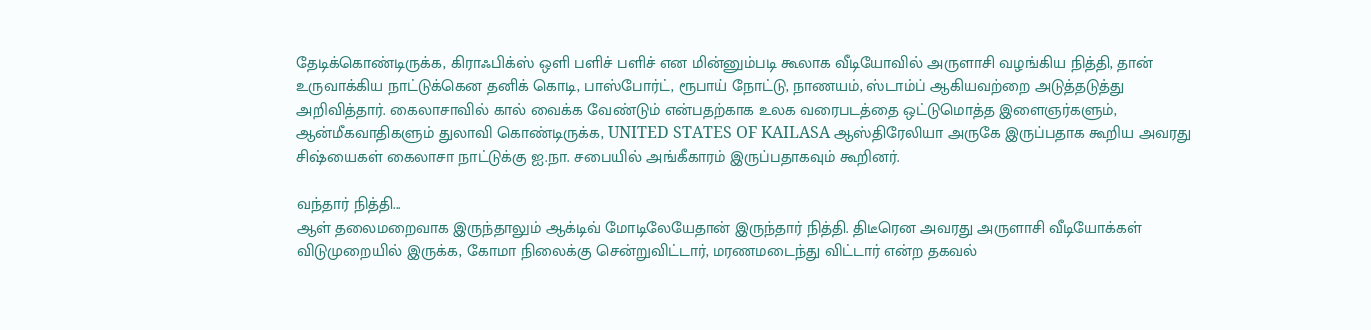தேடிக்கொண்டிருக்க, கிராஃபிக்ஸ் ஒளி பளிச் பளிச் என மின்னும்படி கூலாக வீடியோவில் அருளாசி வழங்கிய நித்தி, தான் உருவாக்கிய நாட்டுக்கென தனிக் கொடி, பாஸ்போர்ட், ரூபாய் நோட்டு, நாணயம், ஸ்டாம்ப் ஆகியவற்றை அடுத்தடுத்து அறிவித்தார். கைலாசாவில் கால் வைக்க வேண்டும் என்பதற்காக உலக வரைபடத்தை ஒட்டுமொத்த இளைஞர்களும், ஆன்மீகவாதிகளும் துலாவி கொண்டிருக்க, UNITED STATES OF KAILASA ஆஸ்திரேலியா அருகே இருப்பதாக கூறிய அவரது சிஷ்யைகள் கைலாசா நாட்டுக்கு ஐ.நா. சபையில் அங்கீகாரம் இருப்பதாகவும் கூறினர்.

வந்தார் நித்தி...
ஆள் தலைமறைவாக இருந்தாலும் ஆக்டிவ் மோடிலேயேதான் இருந்தார் நித்தி. திடீரென அவரது அருளாசி வீடியோக்கள் விடுமுறையில் இருக்க, கோமா நிலைக்கு சென்றுவிட்டார், மரணமடைந்து விட்டார் என்ற தகவல்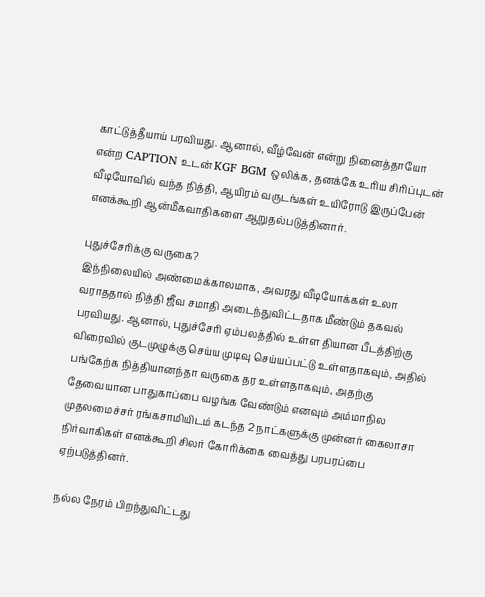காட்டுத்தீயாய் பரவியது. ஆனால், வீழ்வேன் என்று நினைத்தாயோ என்ற CAPTION உடன் KGF BGM ஒலிக்க, தனக்கே உரிய சிரிப்புடன் வீடியோவில் வந்த நித்தி, ஆயிரம் வருடங்கள் உயிரோடு இருப்பேன் எனக்கூறி ஆன்மீகவாதிகளை ஆறுதல்படுத்தினார்.

புதுச்சேரிக்கு வருகை?
இந்நிலையில் அண்மைக்காலமாக, அவரது வீடியோக்கள் உலா வராததால் நித்தி ஜீவ சமாதி அடைந்துவிட்டதாக மீண்டும் தகவல் பரவியது. ஆனால், புதுச்சேரி ஏம்பலத்தில் உள்ள தியான பீடத்திற்கு விரைவில் குடமுழுக்கு செய்ய முடிவு செய்யப்பட்டு உள்ளதாகவும், அதில் பங்கேற்க நித்தியானந்தா வருகை தர உள்ளதாகவும், அதற்கு தேவையான பாதுகாப்பை வழங்க வேண்டும் எனவும் அம்மாநில முதலமைச்சர் ரங்கசாமியிடம் கடந்த 2 நாட்களுக்கு முன்னர் கைலாசா நிர்வாகிகள் எனக்கூறி சிலர் கோரிக்கை வைத்து பரபரப்பை ஏற்படுத்தினர்.

நல்ல நேரம் பிறந்துவிட்டது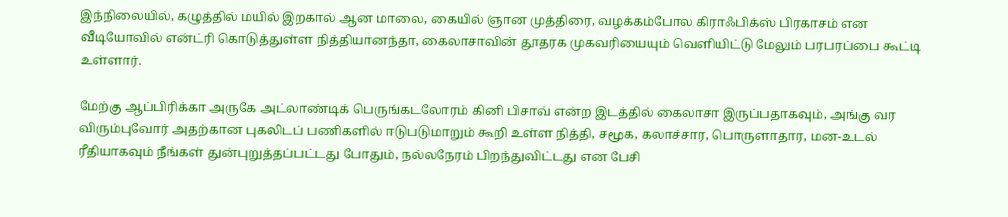இந்நிலையில், கழுத்தில் மயில் இறகால் ஆன மாலை, கையில் ஞான முத்திரை, வழக்கம்போல கிராஃபிக்ஸ் பிரகாசம் என வீடியோவில் என்ட்ரி கொடுத்துள்ள நித்தியானந்தா, கைலாசாவின் தூதரக முகவரியையும் வெளியிட்டு மேலும் பரபரப்பை கூட்டி உள்ளார்.

மேற்கு ஆப்பிரிக்கா அருகே அட்லாண்டிக் பெருங்கடலோரம் கினி பிசாவ் என்ற இடத்தில் கைலாசா இருப்பதாகவும், அங்கு வர விரும்புவோர் அதற்கான புகலிடப் பணிகளில் ஈடுபடுமாறும் கூறி உள்ள நித்தி, சமூக, கலாச்சார, பொருளாதார, மன-உடல் ரீதியாகவும் நீங்கள் துன்புறுத்தப்பட்டது போதும், நல்லநேரம் பிறந்துவிட்டது என பேசி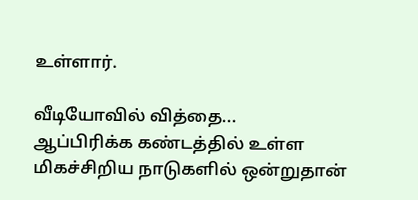உள்ளார்.

வீடியோவில் வித்தை...
ஆப்பிரிக்க கண்டத்தில் உள்ள மிகச்சிறிய நாடுகளில் ஒன்றுதான்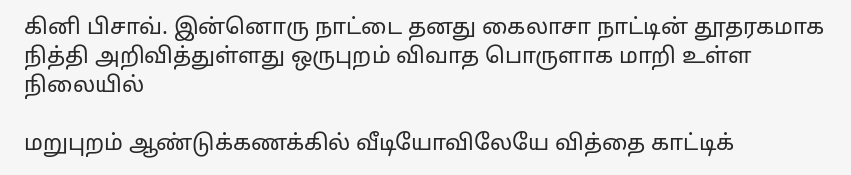கினி பிசாவ். இன்னொரு நாட்டை தனது கைலாசா நாட்டின் தூதரகமாக நித்தி அறிவித்துள்ளது ஒருபுறம் விவாத பொருளாக மாறி உள்ள நிலையில்

மறுபுறம் ஆண்டுக்கணக்கில் வீடியோவிலேயே வித்தை காட்டிக்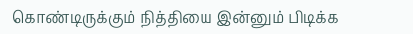கொண்டிருக்கும் நித்தியை இன்னும் பிடிக்க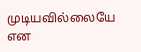முடியவில்லையே என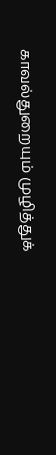காவல்துறையும் முழித்துக்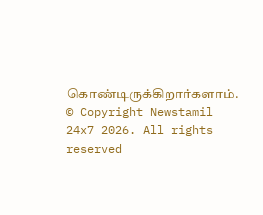கொண்டிருக்கிறார்களாம்.
© Copyright Newstamil 24x7 2026. All rights reserved